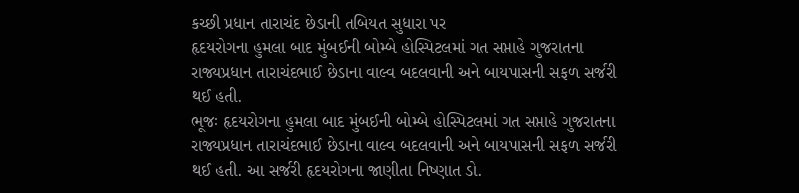કચ્છી પ્રધાન તારાચંદ છેડાની તબિયત સુધારા પર
હૃદયરોગના હુમલા બાદ મુંબઈની બોમ્બે હોસ્પિટલમાં ગત સપ્તાહે ગુજરાતના રાજ્યપ્રધાન તારાચંદભાઈ છેડાના વાલ્વ બદલવાની અને બાયપાસની સફળ સર્જરી થઈ હતી.
ભૂજઃ હૃદયરોગના હુમલા બાદ મુંબઈની બોમ્બે હોસ્પિટલમાં ગત સપ્તાહે ગુજરાતના રાજ્યપ્રધાન તારાચંદભાઈ છેડાના વાલ્વ બદલવાની અને બાયપાસની સફળ સર્જરી થઈ હતી. આ સર્જરી હૃદયરોગના જાણીતા નિષ્ણાત ડો.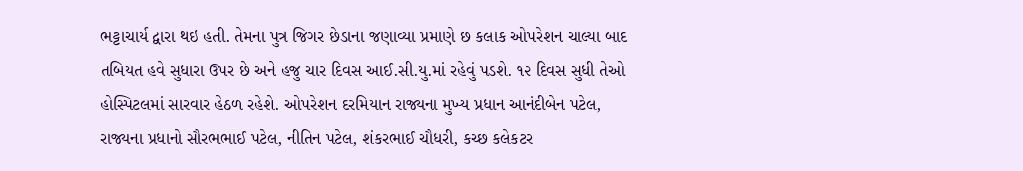ભટ્ટાચાર્ય દ્વારા થઇ હતી. તેમના પુત્ર જિગર છેડાના જણાવ્યા પ્રમાણે છ કલાક ઓપરેશન ચાલ્યા બાદ તબિયત હવે સુધારા ઉપર છે અને હજુ ચાર દિવસ આઈ.સી.યુ.માં રહેવું પડશે. ૧૨ દિવસ સુધી તેઓ હોસ્પિટલમાં સારવાર હેઠળ રહેશે. ઓપરેશન દરમિયાન રાજ્યના મુખ્ય પ્રધાન આનંદીબેન પટેલ, રાજ્યના પ્રધાનો સૌરભભાઈ પટેલ, નીતિન પટેલ, શંકરભાઈ ચૌધરી, કચ્છ કલેકટર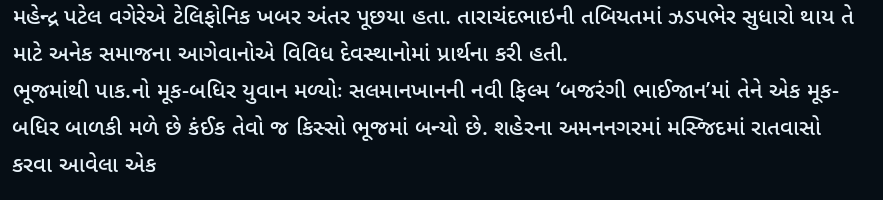મહેન્દ્ર પટેલ વગેરેએ ટેલિફોનિક ખબર અંતર પૂછયા હતા. તારાચંદભાઇની તબિયતમાં ઝડપભેર સુધારો થાય તે માટે અનેક સમાજના આગેવાનોએ વિવિધ દેવસ્થાનોમાં પ્રાર્થના કરી હતી.
ભૂજમાંથી પાક.નો મૂક-બધિર યુવાન મળ્યોઃ સલમાનખાનની નવી ફિલ્મ ‘બજરંગી ભાઈજાન’માં તેને એક મૂક-બધિર બાળકી મળે છે કંઈક તેવો જ કિસ્સો ભૂજમાં બન્યો છે. શહેરના અમનનગરમાં મસ્જિદમાં રાતવાસો કરવા આવેલા એક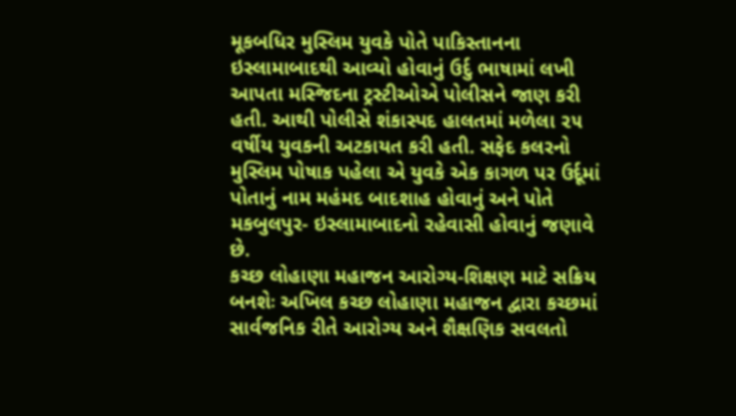મૂકબધિર મુસ્લિમ યુવકે પોતે પાકિસ્તાનના ઇસ્લામાબાદથી આવ્યો હોવાનું ઉર્દુ ભાષામાં લખી આપતા મસ્જિદના ટ્રસ્ટીઓએ પોલીસને જાણ કરી હતી. આથી પોલીસે શંકાસ્પદ હાલતમાં મળેલા ૨૫ વર્ષીય યુવકની અટકાયત કરી હતી. સફેદ કલરનો મુસ્લિમ પોષાક પહેલા એ યુવકે એક કાગળ પર ઉર્દૂમાં પોતાનું નામ મહંમદ બાદશાહ હોવાનું અને પોતે મકબુલપુર- ઇસ્લામાબાદનો રહેવાસી હોવાનું જણાવે છે.
કચ્છ લોહાણા મહાજન આરોગ્ય-શિક્ષણ માટે સક્રિય બનશેઃ અખિલ કચ્છ લોહાણા મહાજન દ્વારા કચ્છમાં સાર્વજનિક રીતે આરોગ્ય અને શૈક્ષણિક સવલતો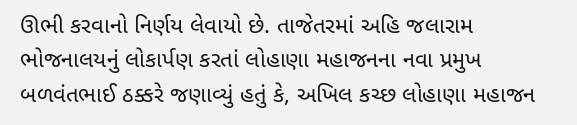ઊભી કરવાનો નિર્ણય લેવાયો છે. તાજેતરમાં અહિ જલારામ ભોજનાલયનું લોકાર્પણ કરતાં લોહાણા મહાજનના નવા પ્રમુખ બળવંતભાઈ ઠક્કરે જણાવ્યું હતું કે, અખિલ કચ્છ લોહાણા મહાજન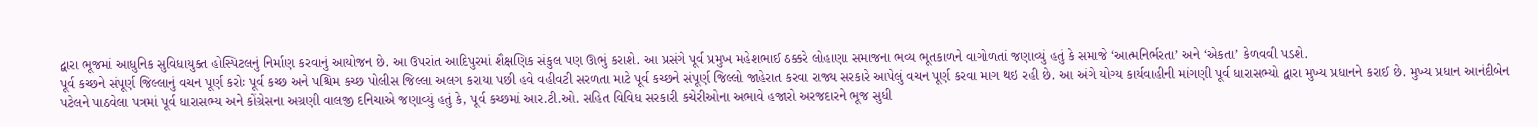દ્વારા ભૂજમાં આધુનિક સુવિધાયુક્ત હોસ્પિટલનું નિર્માણ કરવાનું આયોજન છે. આ ઉપરાંત આદિપુરમાં શૈક્ષણિક સંકુલ પણ ઊભું કરાશે. આ પ્રસંગે પૂર્વ પ્રમુખ મહેશભાઈ ઠક્કરે લોહાણા સમાજના ભવ્ય ભૂતકાળને વાગોળતાં જણાવ્યું હતું કે સમાજે ‘આત્મનિર્ભરતા’ અને ‘એકતા’ કેળવવી પડશે.
પૂર્વ કચ્છને સંપૂર્ણ જિલ્લાનું વચન પૂર્ણ કરોઃ પૂર્વ કચ્છ અને પશ્ચિમ કચ્છ પોલીસ જિલ્લા અલગ કરાયા પછી હવે વહીવટી સરળતા માટે પૂર્વ કચ્છને સંપૂર્ણ જિલ્લો જાહેરાત કરવા રાજ્ય સરકારે આપેલું વચન પૂર્ણ કરવા માગ થઇ રહી છે. આ અંગે યોગ્ય કાર્યવાહીની માંગણી પૂર્વ ધારાસભ્યો દ્વારા મુખ્ય પ્રધાનને કરાઈ છે. મુખ્ય પ્રધાન આનંદીબેન પટેલને પાઠવેલા પત્રમાં પૂર્વ ધારાસભ્ય અને કોંગ્રેસના અગ્રણી વાલજી દનિચાએ જણાવ્યું હતું કે, પૂર્વ કચ્છમાં આર.ટી.ઓ. સહિત વિવિધ સરકારી કચેરીઓના અભાવે હજારો અરજદારને ભૂજ સુધી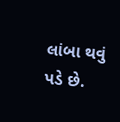લાંબા થવું પડે છે.